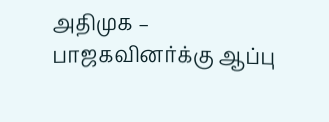அதிமுக – பாஜகவினர்க்கு ஆப்பு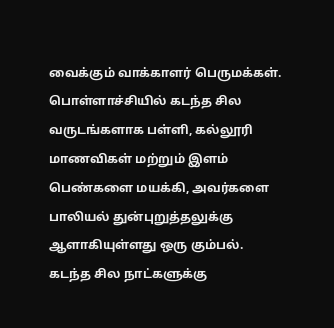வைக்கும் வாக்காளர் பெருமக்கள்.
பொள்ளாச்சியில் கடந்த சில வருடங்களாக பள்ளி, கல்லூரி மாணவிகள் மற்றும் இளம் பெண்களை மயக்கி, அவர்களை பாலியல் துன்புறுத்தலுக்கு ஆளாகியுள்ளது ஒரு கும்பல்.
கடந்த சில நாட்களுக்கு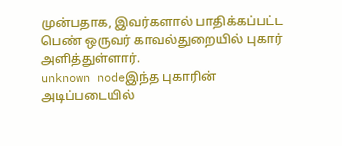முன்பதாக, இவர்களால் பாதிக்கப்பட்ட பெண் ஒருவர் காவல்துறையில் புகார் அளித்துள்ளார்.
unknown nodeஇந்த புகாரின் அடிப்படையில்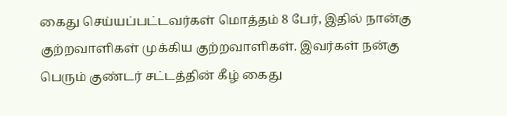கைது செய்யப்பட்டவர்கள் மொத்தம் 8 பேர், இதில் நான்கு குற்றவாளிகள் முக்கிய குற்றவாளிகள். இவர்கள் நன்கு பெரும் குண்டர் சட்டத்தின் கீழ் கைது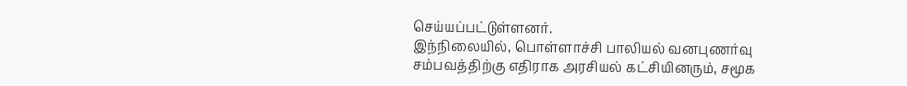செய்யப்பட்டுள்ளனர்.
இந்நிலையில், பொள்ளாச்சி பாலியல் வனபுணர்வு சம்பவத்திற்கு எதிராக அரசியல் கட்சியினரும், சமூக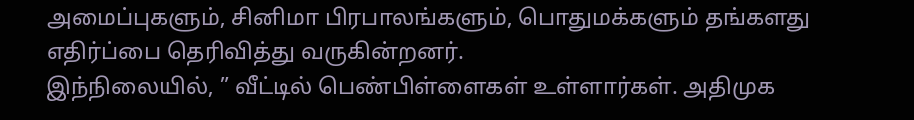அமைப்புகளும், சினிமா பிரபாலங்களும், பொதுமக்களும் தங்களது எதிர்ப்பை தெரிவித்து வருகின்றனர்.
இந்நிலையில், ” வீட்டில் பெண்பிள்ளைகள் உள்ளார்கள். அதிமுக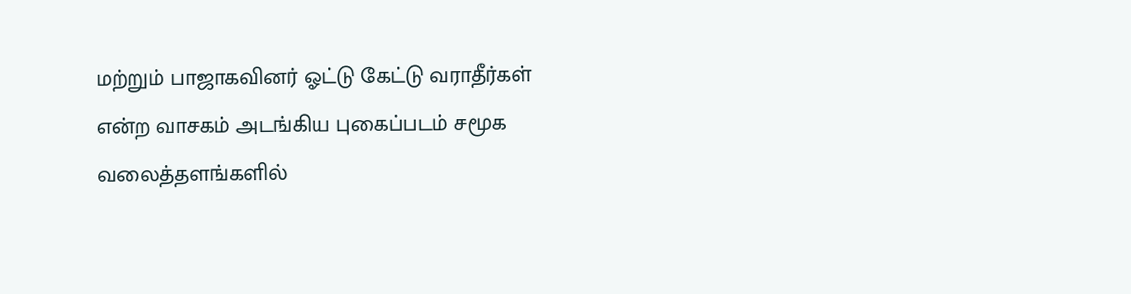மற்றும் பாஜாகவினர் ஓட்டு கேட்டு வராதீர்கள் என்ற வாசகம் அடங்கிய புகைப்படம் சமூக வலைத்தளங்களில்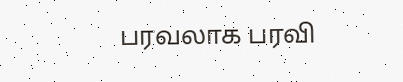பரவலாக பரவி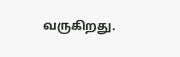வருகிறது.